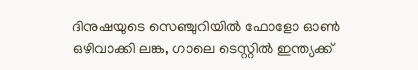ദിനുഷയുടെ സെഞ്ചുറിയില്‍ ഫോളോ ഓണ്‍ ഒഴിവാക്കി ലങ്ക, ഗാലെ ടെസ്റ്റില്‍ ഇന്ത്യക്ക്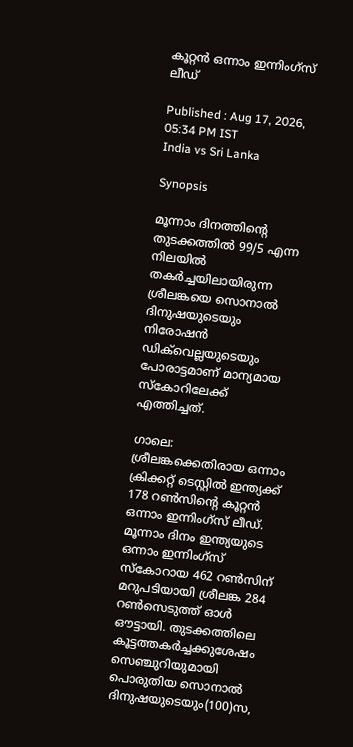കൂറ്റൻ ഒന്നാം ഇന്നിംഗ്സ് ലീഡ്

Published : Aug 17, 2026, 05:34 PM IST
India vs Sri Lanka

Synopsis

മൂന്നാം ദിനത്തിന്റെ തുടക്കത്തിൽ 99/5 എന്ന നിലയിൽ തകർച്ചയിലായിരുന്ന ശ്രീലങ്കയെ സൊനാൽ ദിനുഷയുടെയും നിരോഷൻ ഡിക്‌വെല്ലയുടെയും പോരാട്ടമാണ് മാന്യമായ സ്കോറിലേക്ക് എത്തിച്ചത്.

ഗാലെ: ശ്രീലങ്കക്കെതിരായ ഒന്നാം ക്രിക്കറ്റ് ടെസ്റ്റില്‍ ഇന്ത്യക്ക് 178 റണ്‍സിന്‍റെ കൂറ്റൻ ഒന്നാം ഇന്നിംഗ്സ് ലീഡ്. മൂന്നാം ദിനം ഇന്ത്യയുടെ ഒന്നാം ഇന്നിംഗ്സ് സ്കോറായ 462 റണ്‍സിന് മറുപടിയായി ശ്രീലങ്ക 284 റണ്‍സെടുത്ത് ഓള്‍ ഔട്ടായി. തുടക്കത്തിലെ കൂട്ടത്തകര്‍ച്ചക്കുശേഷം സെഞ്ചുറിയുമായി പൊരുതിയ സൊനാൽ ദിനുഷയുടെയും(100)സ,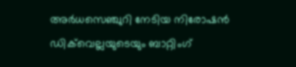അര്‍ധസെഞ്ചുറി നേടിയ നിരോഷൻ ഡിക്‌വെല്ലയുടെയും ബാറ്റിംഗ്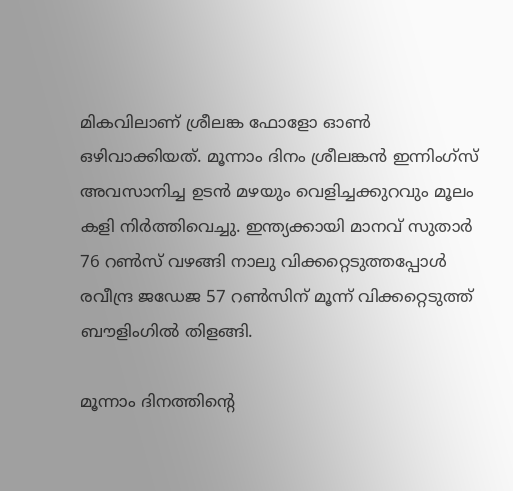മികവിലാണ് ശ്രീലങ്ക ഫോളോ ഓണ്‍ ഒഴിവാക്കിയത്. മൂന്നാം ദിനം ശ്രീലങ്കൻ ഇന്നിംഗ്സ് അവസാനിച്ച ഉടന്‍ മഴയും വെളിച്ചക്കുറവും മൂലം കളി നിര്‍ത്തിവെച്ചു. ഇന്ത്യക്കായി മാനവ് സുതാര്‍ 76 റണ്‍സ് വഴങ്ങി നാലു വിക്കറ്റെടുത്തപ്പോള്‍ രവീന്ദ്ര ജഡേജ 57 റണ്‍സിന് മൂന്ന് വിക്കറ്റെടുത്ത് ബൗളിംഗില്‍ തിളങ്ങി.

മൂന്നാം ദിനത്തിന്റെ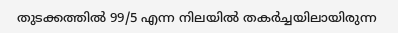തുടക്കത്തിൽ 99/5 എന്ന നിലയിൽ തകർച്ചയിലായിരുന്ന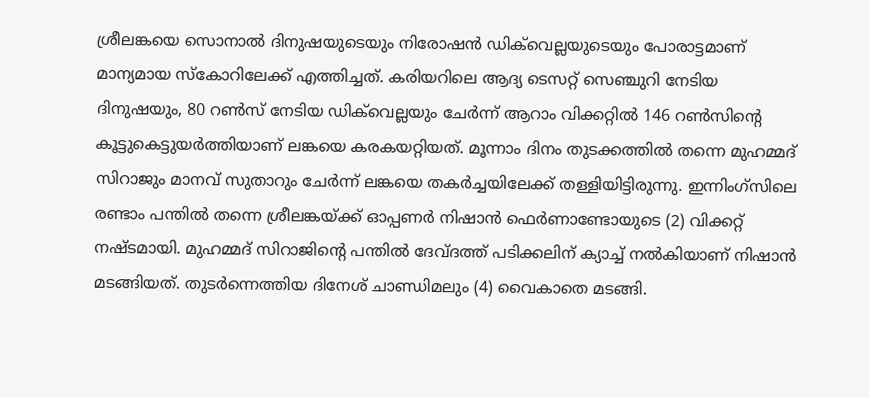ശ്രീലങ്കയെ സൊനാൽ ദിനുഷയുടെയും നിരോഷൻ ഡിക്‌വെല്ലയുടെയും പോരാട്ടമാണ് മാന്യമായ സ്കോറിലേക്ക് എത്തിച്ചത്. കരിയറിലെ ആദ്യ ടെസറ്റ് സെഞ്ചുറി നേടിയ ദിനുഷയും, 80 റൺസ് നേടിയ ഡിക്‌വെല്ലയും ചേർന്ന് ആറാം വിക്കറ്റിൽ 146 റൺസിന്‍റെ കൂട്ടുകെട്ടുയര്‍ത്തിയാണ് ലങ്കയെ കരകയറ്റിയത്. മൂന്നാം ദിനം തുടക്കത്തില്‍ തന്നെ മുഹമ്മദ് സിറാജും മാനവ് സുതാറും ചേർന്ന് ലങ്കയെ തകര്‍ച്ചയിലേക്ക് തള്ളിയിട്ടിരുന്നു. ഇന്നിംഗ്സിലെ രണ്ടാം പന്തില്‍ തന്നെ ശ്രീലങ്കയ്ക്ക് ഓപ്പണര്‍ നിഷാന്‍ ഫെര്‍ണാണ്ടോയുടെ (2) വിക്കറ്റ് നഷ്ടമായി. മുഹമ്മദ് സിറാജിന്‍റെ പന്തില്‍ ദേവ്ദത്ത് പടിക്കലിന് ക്യാച്ച് നല്‍കിയാണ് നിഷാന്‍ മടങ്ങിയത്. തുടര്‍ന്നെത്തിയ ദിനേശ് ചാണ്ഡിമലും (4) വൈകാതെ മടങ്ങി.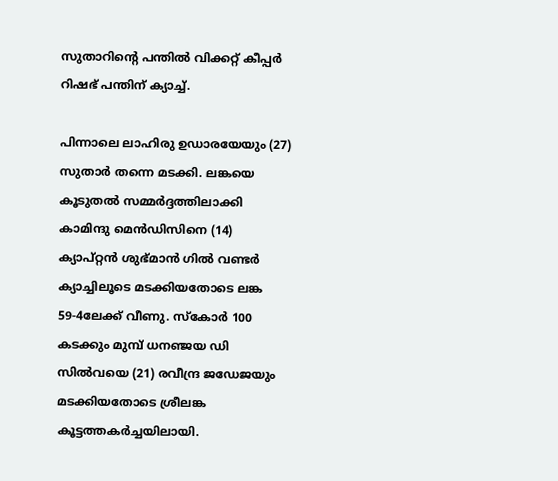സുതാറിന്‍റെ പന്തില്‍ വിക്കറ്റ് കീപ്പര്‍ റിഷഭ് പന്തിന് ക്യാച്ച്.

പിന്നാലെ ലാഹിരു ഉഡാരയേയും (27) സുതാര്‍ തന്നെ മടക്കി. ലങ്കയെ കൂടുതല്‍ സമ്മര്‍ദ്ദത്തിലാക്കി കാമിന്ദു മെന്‍ഡിസിനെ (14) ക്യാപ്റ്റൻ ശുഭ്മാന്‍ ഗില്‍ വണ്ടര്‍ ക്യാച്ചിലൂടെ മടക്കിയതോടെ ലങ്ക 59-4ലേക്ക് വീണു. സ്കോര്‍ 100 കടക്കും മുമ്പ് ധനഞ്ജയ ഡി സില്‍വയെ (21) രവീന്ദ്ര ജഡേജയും മടക്കിയതോടെ ശ്രീലങ്ക കൂട്ടത്തകര്‍ച്ചയിലായി.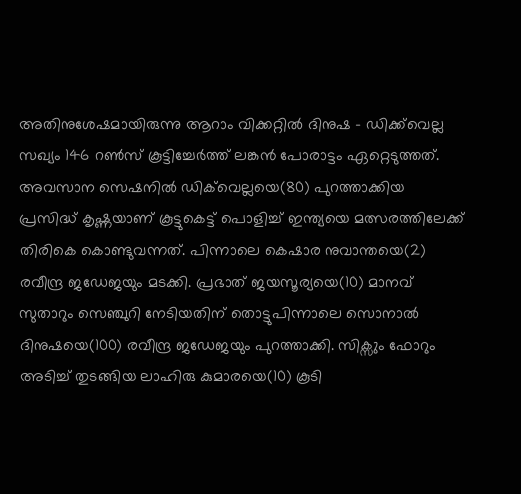അതിനുശേഷമായിരുന്നു ആറാം വിക്കറ്റില്‍ ദിനുഷ - ഡിക്ക്‌വെല്ല സഖ്യം 146 റണ്‍സ് കൂട്ടിച്ചേര്‍ത്ത് ലങ്കൻ പോരാട്ടം ഏറ്റെടുത്തത്. അവസാന സെഷനില്‍ ഡിക്‌വെല്ലയെ(80) പുറത്താക്കിയ പ്രസിദ്ധ് കൃഷ്ണയാണ് കൂട്ടുകെട്ട് പൊളിച്ച് ഇന്ത്യയെ മത്സരത്തിലേക്ക് തിരികെ കൊണ്ടുവന്നത്. പിന്നാലെ കെഷാര നുവാന്തയെ(2) രവീന്ദ്ര ജഡേജയും മടക്കി. പ്രഭാത് ജയസൂര്യയെ(10) മാനവ് സുതാറും സെഞ്ചുറി നേടിയതിന് തൊട്ടുപിന്നാലെ സൊനാല്‍ ദിനുഷയെ(100) രവീന്ദ്ര ജഡേജയും പുറത്താക്കി. സിക്സും ഫോറും അടിച്ച് തുടങ്ങിയ ലാഹിരു കുമാരയെ(10) കൂടി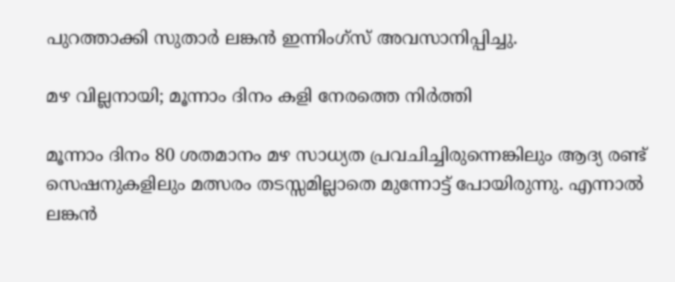പുറത്താക്കി സുതാര്‍ ലങ്കൻ ഇന്നിംഗ്സ് അവസാനിപ്പിച്ചു.

മഴ വില്ലനായി; മൂന്നാം ദിനം കളി നേരത്തെ നിർത്തി

മൂന്നാം ദിനം 80 ശതമാനം മഴ സാധ്യത പ്രവചിച്ചിരുന്നെങ്കിലും ആദ്യ രണ്ട് സെഷനുകളിലും മത്സരം തടസ്സമില്ലാതെ മുന്നോട്ട് പോയിരുന്നു. എന്നാൽ ലങ്കൻ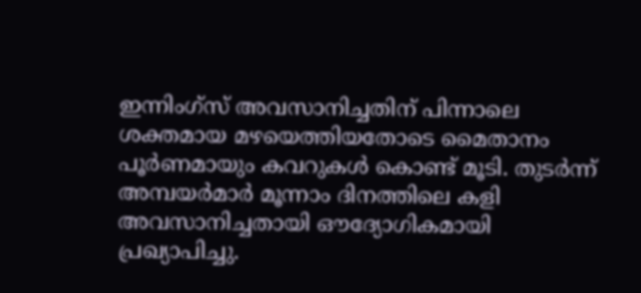ഇന്നിംഗ്സ് അവസാനിച്ചതിന് പിന്നാലെ ശക്തമായ മഴയെത്തിയതോടെ മൈതാനം പൂർണമായും കവറുകൾ കൊണ്ട് മൂടി. തുടർന്ന് അമ്പയർമാർ മൂന്നാം ദിനത്തിലെ കളി അവസാനിച്ചതായി ഔദ്യോഗികമായി പ്രഖ്യാപിച്ചു.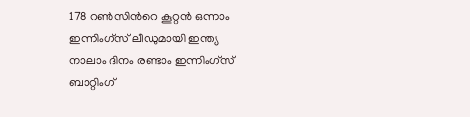178 റൺസിന്‍റെ കൂറ്റൻ ഒന്നാം ഇന്നിംഗ്സ് ലീഡുമായി ഇന്ത്യ നാലാം ദിനം രണ്ടാം ഇന്നിംഗ്സ് ബാറ്റിംഗ്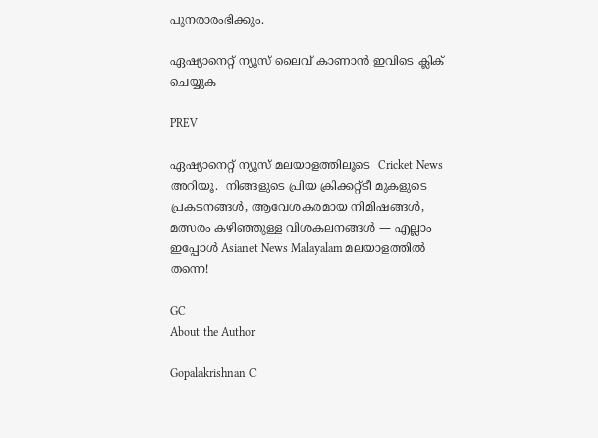പുനരാരംഭിക്കും.

ഏഷ്യാനെറ്റ് ന്യൂസ് ലൈവ് കാണാന്‍ ഇവിടെ ക്ലിക് ചെയ്യുക

PREV

ഏഷ്യാനെറ്റ് ന്യൂസ് മലയാളത്തിലൂടെ  Cricket News അറിയൂ.  നിങ്ങളുടെ പ്രിയ ക്രിക്കറ്റ്ടീ മുകളുടെ പ്രകടനങ്ങൾ, ആവേശകരമായ നിമിഷങ്ങൾ, മത്സരം കഴിഞ്ഞുള്ള വിശകലനങ്ങൾ — എല്ലാം ഇപ്പോൾ Asianet News Malayalam മലയാളത്തിൽ തന്നെ!

GC
About the Author

Gopalakrishnan C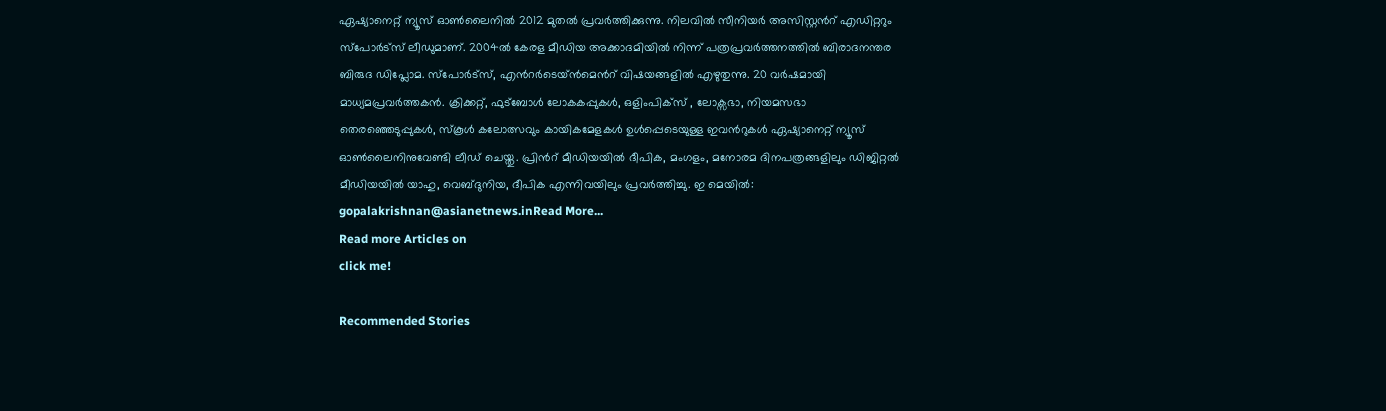ഏഷ്യാനെറ്റ് ന്യൂസ് ഓണ്‍ലൈനില്‍ 2012 മുതല്‍ പ്രവര്‍ത്തിക്കുന്നു. നിലവില്‍ സീനിയര്‍ അസിസ്റ്റന്‍റ് എഡിറ്ററും സ്പോർട്സ് ലീഡുമാണ്. 2004ൽ കേരള മീഡിയ അക്കാദമിയില്‍ നിന്ന് പത്രപ്രവര്‍ത്തനത്തില്‍ ബിരാദനന്തര ബിരുദ ഡിപ്ലോമ. സ്പോര്‍ട്സ്, എന്‍റര്‍ടെയ്ൻമെന്‍റ് വിഷയങ്ങളില്‍ എഴുതുന്നു. 20 വര്‍ഷമായി മാധ്യമപ്രവര്‍ത്തകൻ. ക്രിക്കറ്റ്, ഫുട്ബോള്‍ ലോകകപ്പുകൾ, ഒളിംപിക്സ് , ലോക്സഭാ, നിയമസഭാ തെരഞ്ഞെടുപ്പുകള്‍, സ്കൂള്‍ കലോത്സവും കായികമേളകള്‍ ഉള്‍പ്പെടെയുള്ള ഇവന്‍റുകള്‍ ഏഷ്യാനെറ്റ് ന്യൂസ് ഓണ്‍ലൈനിനുവേണ്ടി ലീഡ് ചെയ്തു. പ്രിന്‍റ് മീഡിയയില്‍ ദീപിക, മംഗളം, മനോരമ ദിനപത്രങ്ങളിലും ഡിജിറ്റൽ മീഡിയയില്‍ യാഹു, വെബ്ദുനിയ, ദീപിക എന്നിവയിലും പ്രവര്‍ത്തിച്ചു. ഇ മെയില്‍: gopalakrishnan@asianetnews.inRead More...
Read more Articles on
click me!

Recommended Stories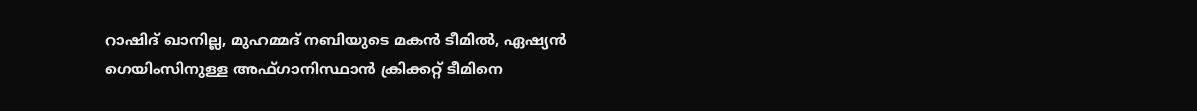റാഷിദ് ഖാനില്ല, മുഹമ്മദ് നബിയുടെ മകൻ ടീമിൽ, ഏഷ്യൻ ഗെയിംസിനുള്ള അഫ്ഗാനിസ്ഥാൻ ക്രിക്കറ്റ് ടീമിനെ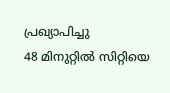പ്രഖ്യാപിച്ചു
48 മിനുറ്റില്‍ സിറ്റിയെ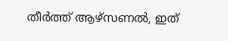തീ‍‍ര്‍ത്ത് ആഴ്‌സണല്‍, ഇത്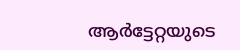ആ‍ര്‍ട്ടേറ്റയുടെ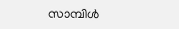സാമ്പിള്‍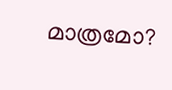മാത്രമോ?